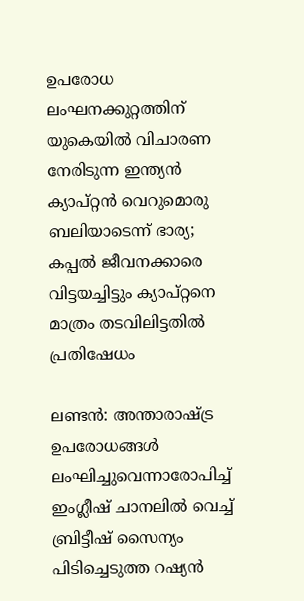ഉപരോധ ലംഘനക്കുറ്റത്തിന് യുകെയിൽ വിചാരണ നേരിടുന്ന ഇന്ത്യൻ ക്യാപ്റ്റൻ വെറുമൊരു ബലിയാടെന്ന് ഭാര്യ; കപ്പൽ ജീവനക്കാരെ വിട്ടയച്ചിട്ടും ക്യാപ്റ്റനെ മാത്രം തടവിലിട്ടതിൽ പ്രതിഷേധം

ലണ്ടൻ: അന്താരാഷ്ട്ര ഉപരോധങ്ങൾ ലംഘിച്ചുവെന്നാരോപിച്ച് ഇംഗ്ലീഷ് ചാനലിൽ വെച്ച് ബ്രിട്ടീഷ് സൈന്യം പിടിച്ചെടുത്ത റഷ്യൻ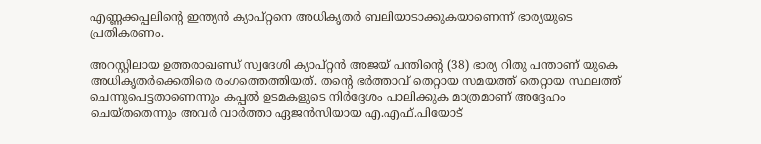എണ്ണക്കപ്പലിൻ്റെ ഇന്ത്യൻ ക്യാപ്റ്റനെ അധികൃതർ ബലിയാടാക്കുകയാണെന്ന് ഭാര്യയുടെ പ്രതികരണം.

അറസ്റ്റിലായ ഉത്തരാഖണ്ഡ് സ്വദേശി ക്യാപ്റ്റൻ അജയ് പന്തിൻ്റെ (38) ഭാര്യ റിതു പന്താണ് യുകെ അധികൃതർക്കെതിരെ രംഗത്തെത്തിയത്. തൻ്റെ ഭർത്താവ് തെറ്റായ സമയത്ത് തെറ്റായ സ്ഥലത്ത് ചെന്നുപെട്ടതാണെന്നും കപ്പൽ ഉടമകളുടെ നിർദ്ദേശം പാലിക്കുക മാത്രമാണ് അദ്ദേഹം ചെയ്തതെന്നും അവർ വാർത്താ ഏജൻസിയായ എ.എഫ്.പിയോട്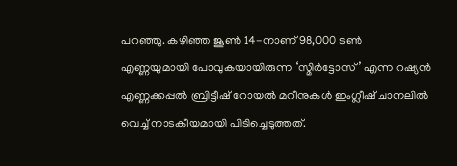പറഞ്ഞു. കഴിഞ്ഞ ജൂൺ 14-നാണ് 98,000 ടൺ എണ്ണയുമായി പോവുകയായിരുന്ന ‘സ്മിർട്ടോസ്’ എന്ന റഷ്യൻ എണ്ണക്കപ്പൽ ബ്രിട്ടീഷ് റോയൽ മറീനുകൾ ഇംഗ്ലീഷ് ചാനലിൽ വെച്ച് നാടകീയമായി പിടിച്ചെടുത്തത്.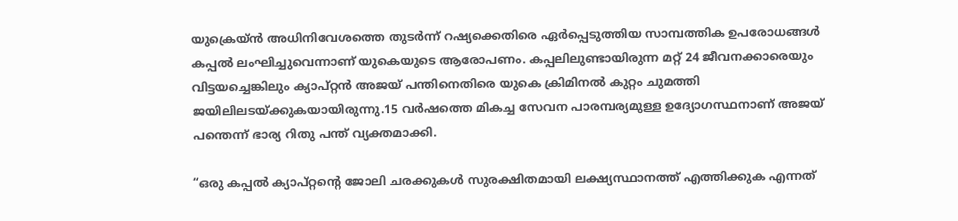യുക്രെയ്ൻ അധിനിവേശത്തെ തുടർന്ന് റഷ്യക്കെതിരെ ഏർപ്പെടുത്തിയ സാമ്പത്തിക ഉപരോധങ്ങൾ കപ്പൽ ലംഘിച്ചുവെന്നാണ് യുകെയുടെ ആരോപണം. കപ്പലിലുണ്ടായിരുന്ന മറ്റ് 24 ജീവനക്കാരെയും വിട്ടയച്ചെങ്കിലും ക്യാപ്റ്റൻ അജയ് പന്തിനെതിരെ യുകെ ക്രിമിനൽ കുറ്റം ചുമത്തി ജയിലിലടയ്ക്കുകയായിരുന്നു.15 വർഷത്തെ മികച്ച സേവന പാരമ്പര്യമുള്ള ഉദ്യോഗസ്ഥനാണ് അജയ് പന്തെന്ന് ഭാര്യ റിതു പന്ത് വ്യക്തമാക്കി.

“ഒരു കപ്പൽ ക്യാപ്റ്റൻ്റെ ജോലി ചരക്കുകൾ സുരക്ഷിതമായി ലക്ഷ്യസ്ഥാനത്ത് എത്തിക്കുക എന്നത്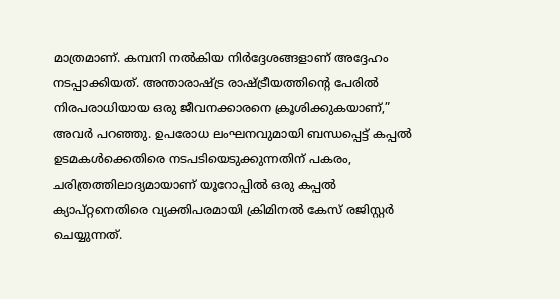മാത്രമാണ്. കമ്പനി നൽകിയ നിർദ്ദേശങ്ങളാണ് അദ്ദേഹം നടപ്പാക്കിയത്. അന്താരാഷ്ട്ര രാഷ്ട്രീയത്തിൻ്റെ പേരിൽ നിരപരാധിയായ ഒരു ജീവനക്കാരനെ ക്രൂശിക്കുകയാണ്,” അവർ പറഞ്ഞു. ഉപരോധ ലംഘനവുമായി ബന്ധപ്പെട്ട് കപ്പൽ ഉടമകൾക്കെതിരെ നടപടിയെടുക്കുന്നതിന് പകരം, ചരിത്രത്തിലാദ്യമായാണ് യൂറോപ്പിൽ ഒരു കപ്പൽ ക്യാപ്റ്റനെതിരെ വ്യക്തിപരമായി ക്രിമിനൽ കേസ് രജിസ്റ്റർ ചെയ്യുന്നത്.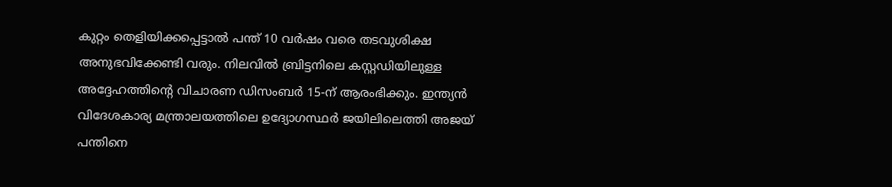കുറ്റം തെളിയിക്കപ്പെട്ടാൽ പന്ത് 10 വർഷം വരെ തടവുശിക്ഷ അനുഭവിക്കേണ്ടി വരും. നിലവിൽ ബ്രിട്ടനിലെ കസ്റ്റഡിയിലുള്ള അദ്ദേഹത്തിൻ്റെ വിചാരണ ഡിസംബർ 15-ന് ആരംഭിക്കും. ഇന്ത്യൻ വിദേശകാര്യ മന്ത്രാലയത്തിലെ ഉദ്യോഗസ്ഥർ ജയിലിലെത്തി അജയ് പന്തിനെ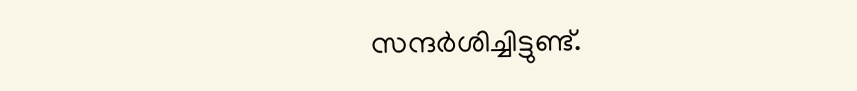സന്ദർശിച്ചിട്ടുണ്ട്.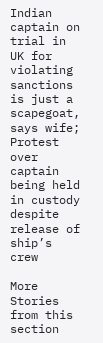Indian captain on trial in UK for violating sanctions is just a scapegoat, says wife; Protest over captain being held in custody despite release of ship’s crew

More Stories from this section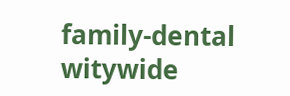family-dental
witywide